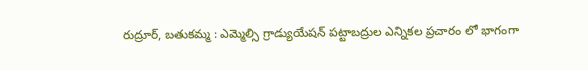రుద్రూర్, బతుకమ్మ : ఎమ్మెల్సి గ్రాడ్యుయేషన్ పట్టాబద్రుల ఎన్నికల ప్రచారం లో భాగంగా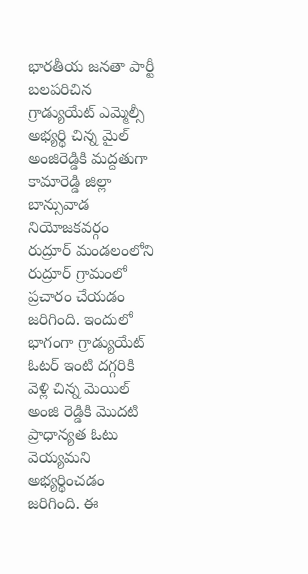భారతీయ జనతా పార్టీ బలపరిచిన గ్రాడ్యుయేట్ ఎమ్మెల్సీ అభ్యర్థి చిన్న మైల్ అంజిరెడ్డికి మద్దతుగా కామారెడ్డి జిల్లా బాన్సువాడ నియోజకవర్గం రుద్రూర్ మండలంలోని రుద్రూర్ గ్రామంలో ప్రచారం చేయడం జరిగింది. ఇందులో భాగంగా గ్రాడ్యుయేట్ ఓటర్ ఇంటి దగ్గరికి వెళ్లి చిన్న మెయిల్ అంజి రెడ్డికి మొదటి ప్రాధాన్యత ఓటు వెయ్యమని అభ్యర్థించడం జరిగింది. ఈ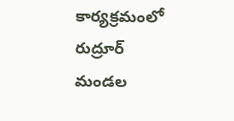కార్యక్రమంలో రుద్రూర్ మండల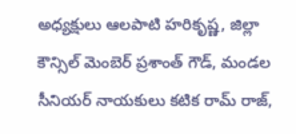అధ్యక్షులు ఆలపాటి హరికృష్ణ, జిల్లా కౌన్సిల్ మెంబెర్ ప్రశాంత్ గౌడ్, మండల సీనియర్ నాయకులు కటిక రామ్ రాజ్,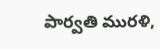పార్వతి మురళి,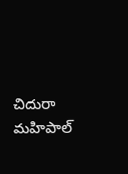చిదురా మహిపాల్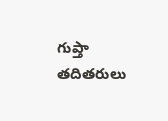గుప్తా తదితరులు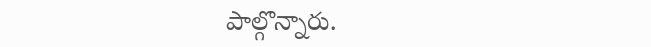పాల్గొన్నారు.